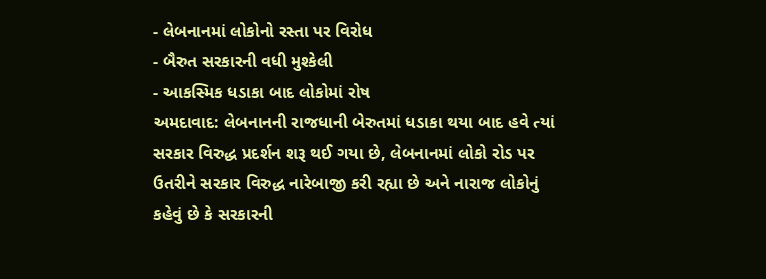- લેબનાનમાં લોકોનો રસ્તા પર વિરોધ
- બૈરુત સરકારની વધી મુશ્કેલી
- આકસ્મિક ધડાકા બાદ લોકોમાં રોષ
અમદાવાદ: લેબનાનની રાજધાની બેરુતમાં ધડાકા થયા બાદ હવે ત્યાં સરકાર વિરુદ્ધ પ્રદર્શન શરૂ થઈ ગયા છે, લેબનાનમાં લોકો રોડ પર ઉતરીને સરકાર વિરુદ્ધ નારેબાજી કરી રહ્યા છે અને નારાજ લોકોનું કહેવું છે કે સરકારની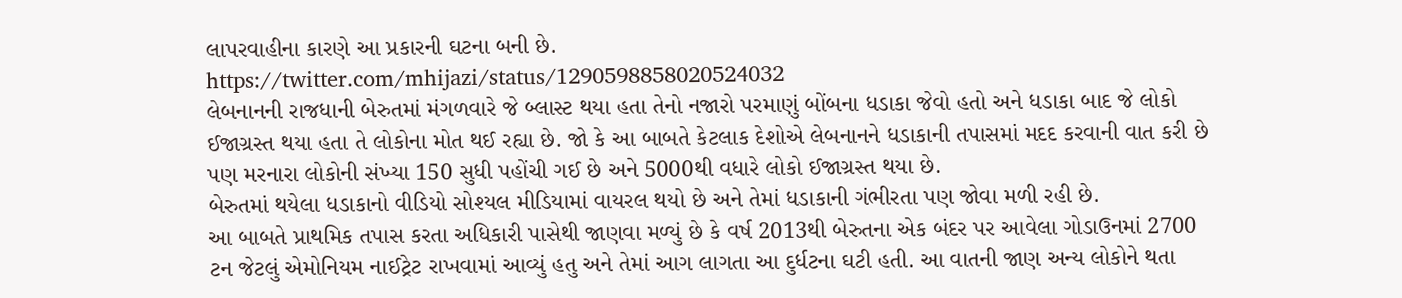લાપરવાહીના કારણે આ પ્રકારની ઘટના બની છે.
https://twitter.com/mhijazi/status/1290598858020524032
લેબનાનની રાજધાની બેરુતમાં મંગળવારે જે બ્લાસ્ટ થયા હતા તેનો નજારો પરમાણું બોંબના ધડાકા જેવો હતો અને ધડાકા બાદ જે લોકો ઈજાગ્રસ્ત થયા હતા તે લોકોના મોત થઈ રહ્યા છે. જો કે આ બાબતે કેટલાક દેશોએ લેબનાનને ધડાકાની તપાસમાં મદદ કરવાની વાત કરી છે પણ મરનારા લોકોની સંખ્યા 150 સુધી પહોંચી ગઈ છે અને 5000થી વધારે લોકો ઈજાગ્રસ્ત થયા છે.
બેરુતમાં થયેલા ધડાકાનો વીડિયો સોશ્યલ મીડિયામાં વાયરલ થયો છે અને તેમાં ધડાકાની ગંભીરતા પણ જોવા મળી રહી છે.
આ બાબતે પ્રાથમિક તપાસ કરતા અધિકારી પાસેથી જાણવા મળ્યું છે કે વર્ષ 2013થી બેરુતના એક બંદર પર આવેલા ગોડાઉનમાં 2700 ટન જેટલું એમોનિયમ નાઈટ્રેટ રાખવામાં આવ્યું હતુ અને તેમાં આગ લાગતા આ દુર્ધટના ઘટી હતી. આ વાતની જાણ અન્ય લોકોને થતા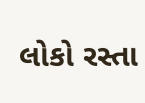લોકો રસ્તા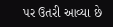પર ઉતરી આવ્યા છે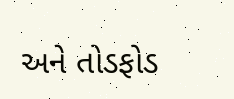અને તોડફોડ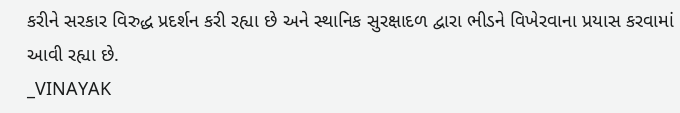કરીને સરકાર વિરુદ્ધ પ્રદર્શન કરી રહ્યા છે અને સ્થાનિક સુરક્ષાદળ દ્વારા ભીડને વિખેરવાના પ્રયાસ કરવામાં આવી રહ્યા છે.
_VINAYAK